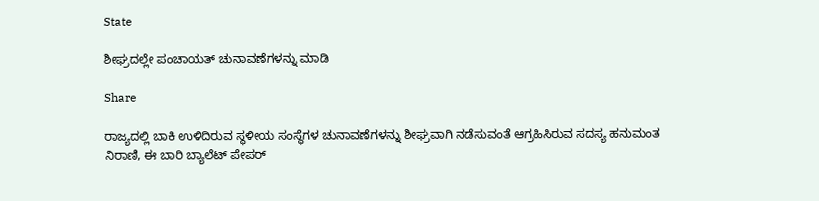State

ಶೀಘ್ರದಲ್ಲೇ ಪಂಚಾಯತ್ ಚುನಾವಣೆಗಳನ್ನು ಮಾಡಿ

Share

ರಾಜ್ಯದಲ್ಲಿ ಬಾಕಿ ಉಳಿದಿರುವ ಸ್ಥಳೀಯ ಸಂಸ್ಥೆಗಳ ಚುನಾವಣೆಗಳನ್ನು ಶೀಘ್ರವಾಗಿ ನಡೆಸುವಂತೆ ಆಗ್ರಹಿಸಿರುವ ಸದಸ್ಯ ಹನುಮಂತ ನಿರಾಣಿ, ಈ ಬಾರಿ ಬ್ಯಾಲೆಟ್ ಪೇಪರ್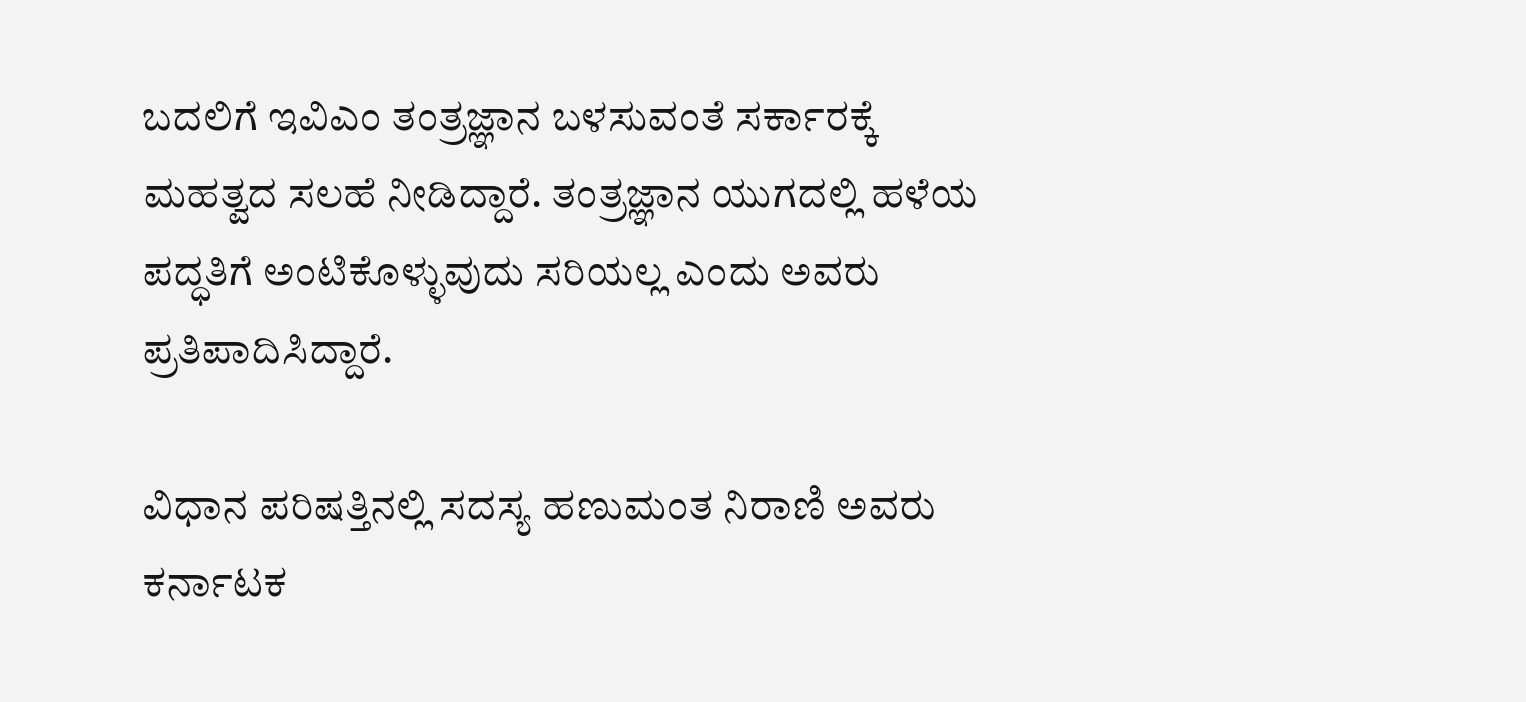ಬದಲಿಗೆ ಇವಿಎಂ ತಂತ್ರಜ್ಞಾನ ಬಳಸುವಂತೆ ಸರ್ಕಾರಕ್ಕೆ ಮಹತ್ವದ ಸಲಹೆ ನೀಡಿದ್ದಾರೆ. ತಂತ್ರಜ್ಞಾನ ಯುಗದಲ್ಲಿ ಹಳೆಯ ಪದ್ಧತಿಗೆ ಅಂಟಿಕೊಳ್ಳುವುದು ಸರಿಯಲ್ಲ ಎಂದು ಅವರು ಪ್ರತಿಪಾದಿಸಿದ್ದಾರೆ.

ವಿಧಾನ ಪರಿಷತ್ತಿನಲ್ಲಿ ಸದಸ್ಯ ಹಣುಮಂತ ನಿರಾಣಿ ಅವರು ಕರ್ನಾಟಕ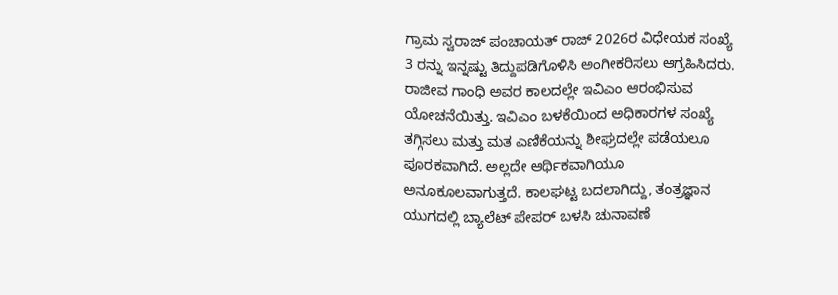ಗ್ರಾಮ ಸ್ವರಾಜ್ ಪಂಚಾಯತ್ ರಾಜ್ 2026ರ ವಿಧೇಯಕ ಸಂಖ್ಯೆ 3 ರನ್ನು ಇನ್ನಷ್ಟು ತಿದ್ದುಪಡಿಗೊಳಿಸಿ ಅಂಗೀಕರಿಸಲು ಆಗ್ರಹಿಸಿದರು. ರಾಜೀವ ಗಾಂಧಿ ಅವರ ಕಾಲದಲ್ಲೇ ಇವಿಎಂ ಆರಂಭಿಸುವ ಯೋಚನೆಯಿತ್ತು. ಇವಿಎಂ ಬಳಕೆಯಿಂದ ಅಧಿಕಾರಗಳ ಸಂಖ್ಯೆ ತಗ್ಗಿಸಲು ಮತ್ತು ಮತ ಎಣಿಕೆಯನ್ನು ಶೀಘ್ರದಲ್ಲೇ ಪಡೆಯಲೂ ಪೂರಕವಾಗಿದೆ. ಅಲ್ಲದೇ ಆರ್ಥಿಕವಾಗಿಯೂ ಅನೂಕೂಲವಾಗುತ್ತದೆ. ಕಾಲಘಟ್ಟ ಬದಲಾಗಿದ್ದು, ತಂತ್ರಜ್ಞಾನ ಯುಗದಲ್ಲಿ ಬ್ಯಾಲೆಟ್ ಪೇಪರ್ ಬಳಸಿ ಚುನಾವಣೆ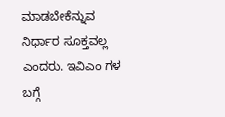ಮಾಡಬೇಕೆನ್ನುವ ನಿರ್ಧಾರ ಸೂಕ್ತವಲ್ಲ ಎಂದರು. ಇವಿಎಂ ಗಳ ಬಗ್ಗೆ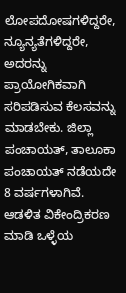ಲೋಪದೋಷಗಳಿದ್ದರೇ, ನ್ಯೂನ್ಯತೆಗಳಿದ್ದರೇ, ಅದರನ್ನು ಪ್ರಾಯೋಗಿಕವಾಗಿ ಸರಿಪಡಿಸುವ ಕೆಲಸವನ್ನು ಮಾಡಬೇಕು. ಜಿಲ್ಲಾ ಪಂಚಾಯತ್, ತಾಲೂಕಾ ಪಂಚಾಯತ್ ನಡೆಯದೇ 8 ವರ್ಷಗಳಾಗಿವೆ. ಆಡಳಿತ ವಿಕೇಂದ್ರಿಕರಣ ಮಾಡಿ ಒಳ್ಳೆಯ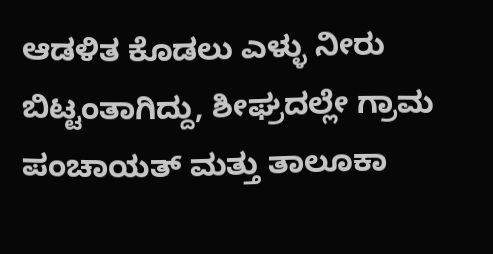ಆಡಳಿತ ಕೊಡಲು ಎಳ್ಳು ನೀರು ಬಿಟ್ಟಂತಾಗಿದ್ದು, ಶೀಘ್ರದಲ್ಲೇ ಗ್ರಾಮ ಪಂಚಾಯತ್ ಮತ್ತು ತಾಲೂಕಾ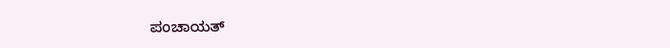ಪಂಚಾಯತ್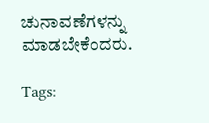ಚುನಾವಣೆಗಳನ್ನು ಮಾಡಬೇಕೆಂದರು.

Tags: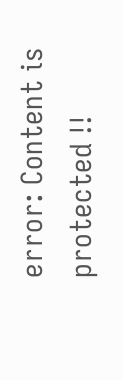error: Content is protected !!